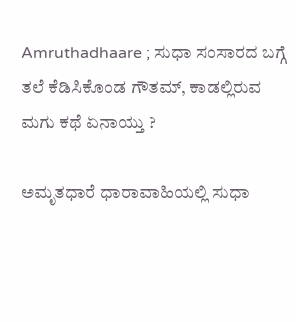Amruthadhaare ; ಸುಧಾ ಸಂಸಾರದ ಬಗ್ಗೆ ತಲೆ ಕೆಡಿಸಿಕೊಂಡ ಗೌತಮ್, ಕಾಡಲ್ಲಿರುವ ಮಗು ಕಥೆ ಏನಾಯ್ತು ?

ಅಮೃತಧಾರೆ ಧಾರಾವಾಹಿಯಲ್ಲಿ ಸುಧಾ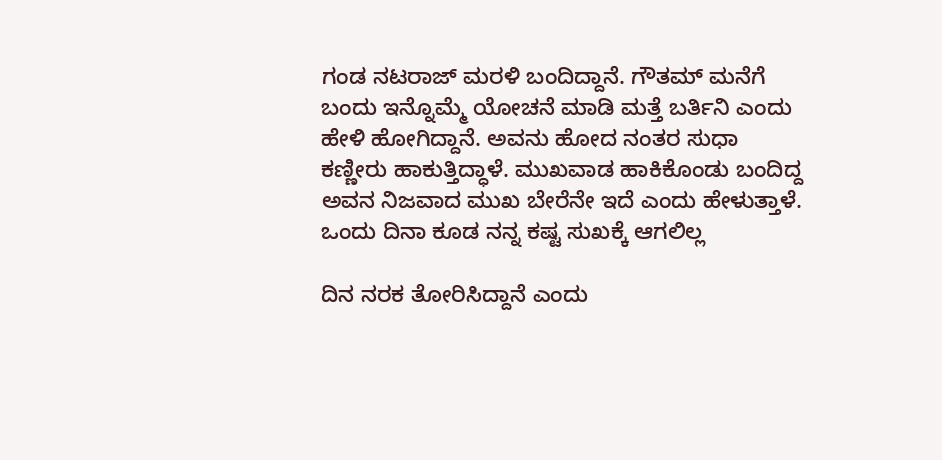ಗಂಡ ನಟರಾಜ್ ಮರಳಿ ಬಂದಿದ್ದಾನೆ. ಗೌತಮ್ ಮನೆಗೆ ಬಂದು ಇನ್ನೊಮ್ಮೆ ಯೋಚನೆ ಮಾಡಿ ಮತ್ತೆ ಬರ್ತಿನಿ ಎಂದು ಹೇಳಿ ಹೋಗಿದ್ದಾನೆ. ಅವನು ಹೋದ ನಂತರ ಸುಧಾ ಕಣ್ಣೀರು ಹಾಕುತ್ತಿದ್ಧಾಳೆ. ಮುಖವಾಡ ಹಾಕಿಕೊಂಡು ಬಂದಿದ್ದ ಅವನ ನಿಜವಾದ ಮುಖ ಬೇರೆನೇ ಇದೆ ಎಂದು ಹೇಳುತ್ತಾಳೆ. ಒಂದು ದಿನಾ ಕೂಡ ನನ್ನ ಕಷ್ಟ ಸುಖಕ್ಕೆ ಆಗಲಿಲ್ಲ

ದಿನ ನರಕ ತೋರಿಸಿದ್ದಾನೆ ಎಂದು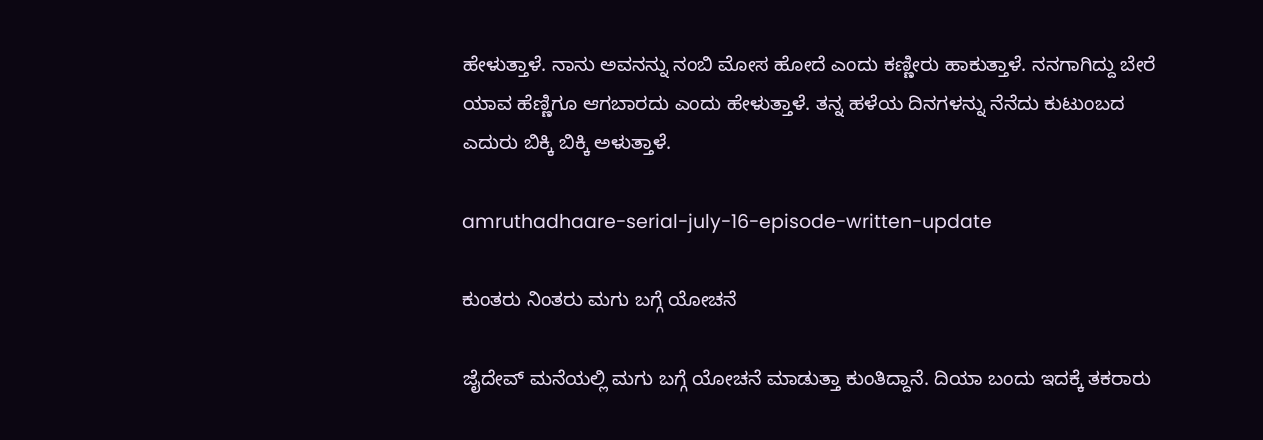ಹೇಳುತ್ತಾಳೆ. ನಾನು ಅವನನ್ನು ನಂಬಿ ಮೋಸ ಹೋದೆ ಎಂದು ಕಣ್ಣೀರು ಹಾಕುತ್ತಾಳೆ. ನನಗಾಗಿದ್ದು ಬೇರೆ ಯಾವ ಹೆಣ್ಣಿಗೂ ಆಗಬಾರದು ಎಂದು ಹೇಳುತ್ತಾಳೆ. ತನ್ನ ಹಳೆಯ ದಿನಗಳನ್ನು ನೆನೆದು ಕುಟುಂಬದ ಎದುರು ಬಿಕ್ಕಿ ಬಿಕ್ಕಿ ಅಳುತ್ತಾಳೆ.

amruthadhaare-serial-july-16-episode-written-update

ಕುಂತರು ನಿಂತರು ಮಗು ಬಗ್ಗೆ ಯೋಚನೆ

ಜೈದೇವ್ ಮನೆಯಲ್ಲಿ ಮಗು ಬಗ್ಗೆ ಯೋಚನೆ ಮಾಡುತ್ತಾ ಕುಂತಿದ್ದಾನೆ. ದಿಯಾ ಬಂದು ಇದಕ್ಕೆ ತಕರಾರು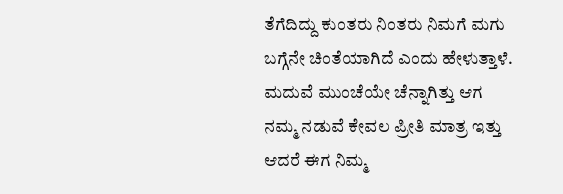ತೆಗೆದಿದ್ದು ಕುಂತರು ನಿಂತರು ನಿಮಗೆ ಮಗು ಬಗ್ಗೆನೇ ಚಿಂತೆಯಾಗಿದೆ ಎಂದು ಹೇಳುತ್ತಾಳೆ. ಮದುವೆ ಮುಂಚೆಯೇ ಚೆನ್ನಾಗಿತ್ತು ಆಗ ನಮ್ಮ ನಡುವೆ ಕೇವಲ ಪ್ರೀತಿ ಮಾತ್ರ ಇತ್ತು ಆದರೆ ಈಗ ನಿಮ್ಮ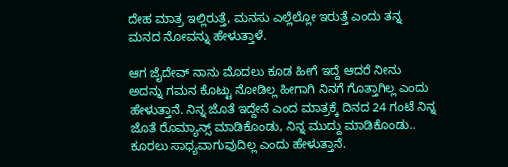ದೇಹ ಮಾತ್ರ ಇಲ್ಲಿರುತ್ತೆ, ಮನಸು ಎಲ್ಲೆಲ್ಲೋ ಇರುತ್ತೆ ಎಂದು ತನ್ನ ಮನದ ನೋವನ್ನು ಹೇಳುತ್ತಾಳೆ.

ಆಗ ಜೈದೇವ್ ನಾನು ಮೊದಲು ಕೂಡ ಹೀಗೆ ಇದ್ದೆ ಆದರೆ ನೀನು ಅದನ್ನು ಗಮನ ಕೊಟ್ಟು ನೋಡಿಲ್ಲ ಹೀಗಾಗಿ ನಿನಗೆ ಗೊತ್ತಾಗಿಲ್ಲ ಎಂದು ಹೇಳುತ್ತಾನೆ. ನಿನ್ನ ಜೊತೆ ಇದ್ದೇನೆ ಎಂದ ಮಾತ್ರಕ್ಕೆ ದಿನದ 24 ಗಂಟೆ ನಿನ್ನ ಜೊತೆ ರೊಮ್ಯಾನ್ಸ್ ಮಾಡಿಕೊಂಡು, ನಿನ್ನ ಮುದ್ದು ಮಾಡಿಕೊಂಡು.. ಕೂರಲು ಸಾಧ್ಯವಾಗುವುದಿಲ್ಲ ಎಂದು ಹೇಳುತ್ತಾನೆ.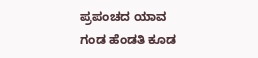ಪ್ರಪಂಚದ ಯಾವ ಗಂಡ ಹೆಂಡತಿ ಕೂಡ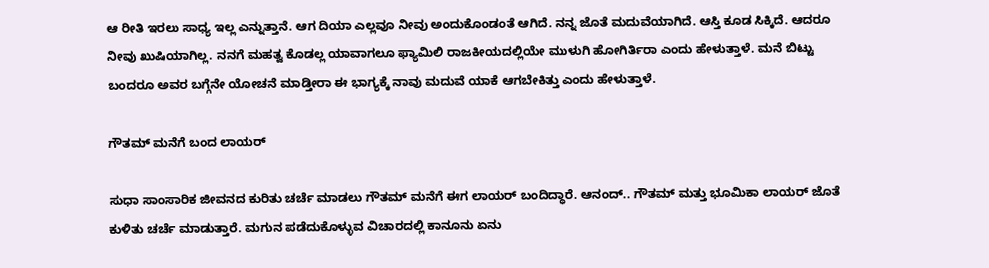ಆ ರೀತಿ ಇರಲು ಸಾಧ್ಯ ಇಲ್ಲ ಎನ್ನುತ್ತಾನೆ. ಆಗ ದಿಯಾ ಎಲ್ಲವೂ ನೀವು ಅಂದುಕೊಂಡಂತೆ ಆಗಿದೆ. ನನ್ನ ಜೊತೆ ಮದುವೆಯಾಗಿದೆ. ಆಸ್ತಿ ಕೂಡ ಸಿಕ್ಕಿದೆ. ಆದರೂ ನೀವು ಖುಷಿಯಾಗಿಲ್ಲ. ನನಗೆ ಮಹತ್ವ ಕೊಡಲ್ಲ ಯಾವಾಗಲೂ ಫ್ಯಾಮಿಲಿ ರಾಜಕೀಯದಲ್ಲಿಯೇ ಮುಳುಗಿ ಹೋಗಿರ್ತಿರಾ ಎಂದು ಹೇಳುತ್ತಾಳೆ. ಮನೆ ಬಿಟ್ಟು ಬಂದರೂ ಅವರ ಬಗ್ಗೆನೇ ಯೋಚನೆ ಮಾಡ್ತೀರಾ ಈ ಭಾಗ್ಯಕ್ಕೆ ನಾವು ಮದುವೆ ಯಾಕೆ ಆಗಬೇಕಿತ್ತು ಎಂದು ಹೇಳುತ್ತಾಳೆ.

ಗೌತಮ್ ಮನೆಗೆ ಬಂದ ಲಾಯರ್

ಸುಧಾ ಸಾಂಸಾರಿಕ ಜೀವನದ ಕುರಿತು ಚರ್ಚೆ ಮಾಡಲು ಗೌತಮ್ ಮನೆಗೆ ಈಗ ಲಾಯರ್ ಬಂದಿದ್ಧಾರೆ. ಆನಂದ್.. ಗೌತಮ್ ಮತ್ತು ಭೂಮಿಕಾ ಲಾಯರ್ ಜೊತೆ ಕುಳಿತು ಚರ್ಚೆ ಮಾಡುತ್ತಾರೆ. ಮಗುನ ಪಡೆದುಕೊಳ್ಳುವ ವಿಚಾರದಲ್ಲಿ ಕಾನೂನು ಏನು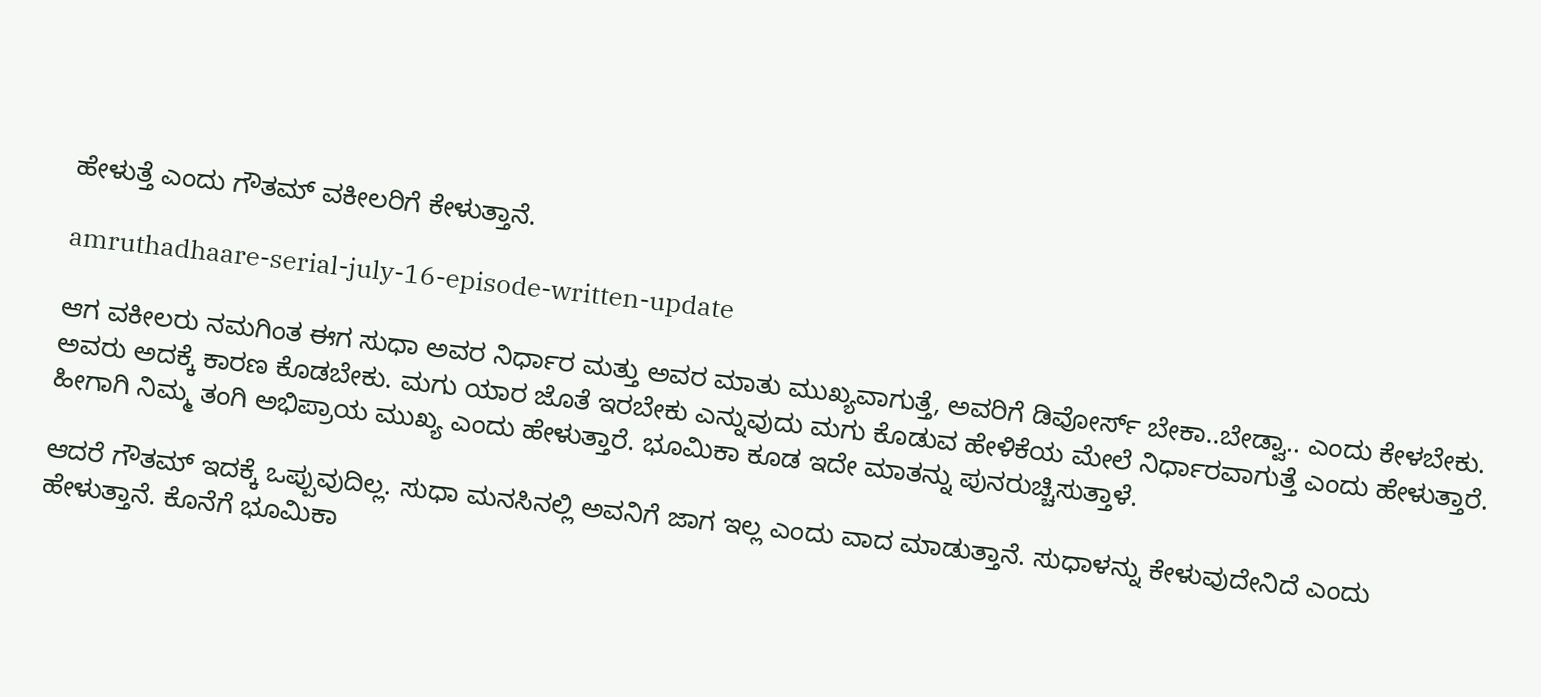ಹೇಳುತ್ತೆ ಎಂದು ಗೌತಮ್ ವಕೀಲರಿಗೆ ಕೇಳುತ್ತಾನೆ.

amruthadhaare-serial-july-16-episode-written-update

ಆಗ ವಕೀಲರು ನಮಗಿಂತ ಈಗ ಸುಧಾ ಅವರ ನಿರ್ಧಾರ ಮತ್ತು ಅವರ ಮಾತು ಮುಖ್ಯವಾಗುತ್ತೆ, ಅವರಿಗೆ ಡಿವೋರ್ಸ್ ಬೇಕಾ..ಬೇಡ್ವಾ.. ಎಂದು ಕೇಳಬೇಕು. ಅವರು ಅದಕ್ಕೆ ಕಾರಣ ಕೊಡಬೇಕು. ಮಗು ಯಾರ ಜೊತೆ ಇರಬೇಕು ಎನ್ನುವುದು ಮಗು ಕೊಡುವ ಹೇಳಿಕೆಯ ಮೇಲೆ ನಿರ್ಧಾರವಾಗುತ್ತೆ ಎಂದು ಹೇಳುತ್ತಾರೆ. ಹೀಗಾಗಿ ನಿಮ್ಮ ತಂಗಿ ಅಭಿಪ್ರಾಯ ಮುಖ್ಯ ಎಂದು ಹೇಳುತ್ತಾರೆ. ಭೂಮಿಕಾ ಕೂಡ ಇದೇ ಮಾತನ್ನು ಪುನರುಚ್ಚಿಸುತ್ತಾಳೆ.

ಆದರೆ ಗೌತಮ್ ಇದಕ್ಕೆ ಒಪ್ಪುವುದಿಲ್ಲ. ಸುಧಾ ಮನಸಿನಲ್ಲಿ ಅವನಿಗೆ ಜಾಗ ಇಲ್ಲ ಎಂದು ವಾದ ಮಾಡುತ್ತಾನೆ. ಸುಧಾಳನ್ನು ಕೇಳುವುದೇನಿದೆ ಎಂದು ಹೇಳುತ್ತಾನೆ. ಕೊನೆಗೆ ಭೂಮಿಕಾ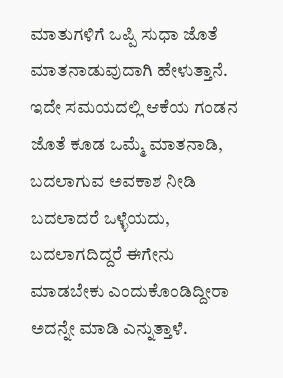ಮಾತುಗಳಿಗೆ ಒಪ್ಪಿ ಸುಧಾ ಜೊತೆ ಮಾತನಾಡುವುದಾಗಿ ಹೇಳುತ್ತಾನೆ. ಇದೇ ಸಮಯದಲ್ಲಿ ಆಕೆಯ ಗಂಡನ ಜೊತೆ ಕೂಡ ಒಮ್ಮೆ ಮಾತನಾಡಿ, ಬದಲಾಗುವ ಅವಕಾಶ ನೀಡಿ ಬದಲಾದರೆ ಒಳ್ಳೆಯದು, ಬದಲಾಗದಿದ್ದರೆ ಈಗೇನು ಮಾಡಬೇಕು ಎಂದುಕೊಂಡಿದ್ದೀರಾ ಅದನ್ನೇ ಮಾಡಿ ಎನ್ನುತ್ತಾಳೆ.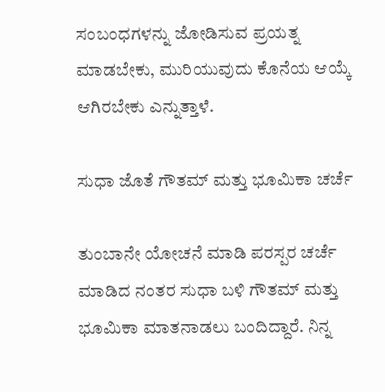ಸಂಬಂಧಗಳನ್ನು ಜೋಡಿಸುವ ಪ್ರಯತ್ನ ಮಾಡಬೇಕು, ಮುರಿಯುವುದು ಕೊನೆಯ ಆಯ್ಕೆ ಆಗಿರಬೇಕು ಎನ್ನುತ್ತಾಳೆ.

ಸುಧಾ ಜೊತೆ ಗೌತಮ್ ಮತ್ತು ಭೂಮಿಕಾ ಚರ್ಚೆ

ತುಂಬಾನೇ ಯೋಚನೆ ಮಾಡಿ ಪರಸ್ಪರ ಚರ್ಚೆ ಮಾಡಿದ ನಂತರ ಸುಧಾ ಬಳಿ ಗೌತಮ್ ಮತ್ತು ಭೂಮಿಕಾ ಮಾತನಾಡಲು ಬಂದಿದ್ದಾರೆ. ನಿನ್ನ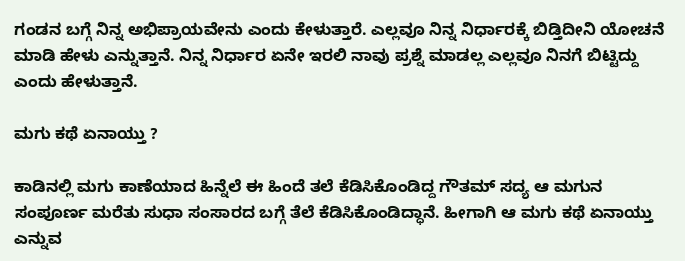ಗಂಡನ ಬಗ್ಗೆ ನಿನ್ನ ಅಭಿಪ್ರಾಯವೇನು ಎಂದು ಕೇಳುತ್ತಾರೆ. ಎಲ್ಲವೂ ನಿನ್ನ ನಿರ್ಧಾರಕ್ಕೆ ಬಿಡ್ತಿದೀನಿ ಯೋಚನೆ ಮಾಡಿ ಹೇಳು ಎನ್ನುತ್ತಾನೆ. ನಿನ್ನ ನಿರ್ಧಾರ ಏನೇ ಇರಲಿ ನಾವು ಪ್ರಶ್ನೆ ಮಾಡಲ್ಲ ಎಲ್ಲವೂ ನಿನಗೆ ಬಿಟ್ಟಿದ್ದು ಎಂದು ಹೇಳುತ್ತಾನೆ.

ಮಗು ಕಥೆ ಏನಾಯ್ತು ?

ಕಾಡಿನಲ್ಲಿ ಮಗು ಕಾಣೆಯಾದ ಹಿನ್ನೆಲೆ ಈ ಹಿಂದೆ ತಲೆ ಕೆಡಿಸಿಕೊಂಡಿದ್ದ ಗೌತಮ್ ಸದ್ಯ ಆ ಮಗುನ ಸಂಪೂರ್ಣ ಮರೆತು ಸುಧಾ ಸಂಸಾರದ ಬಗ್ಗೆ ತೆಲೆ ಕೆಡಿಸಿಕೊಂಡಿದ್ಧಾನೆ. ಹೀಗಾಗಿ ಆ ಮಗು ಕಥೆ ಏನಾಯ್ತು ಎನ್ನುವ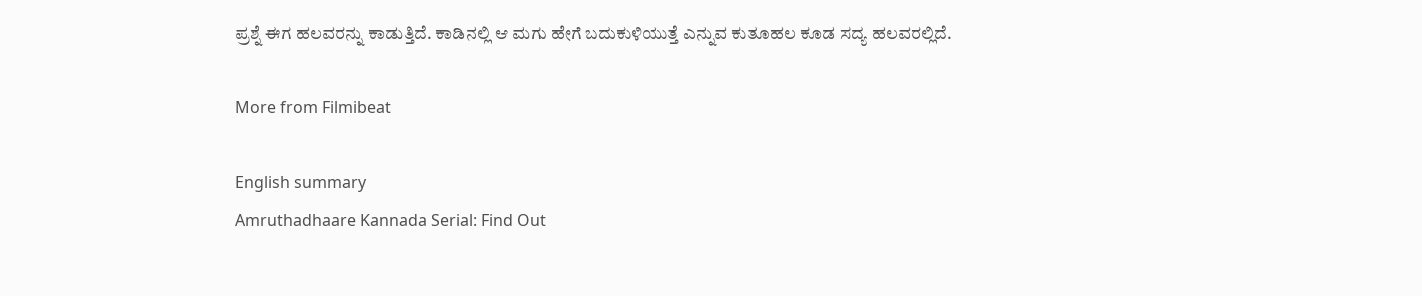ಪ್ರಶ್ನೆ ಈಗ ಹಲವರನ್ನು ಕಾಡುತ್ತಿದೆ. ಕಾಡಿನಲ್ಲಿ ಆ ಮಗು ಹೇಗೆ ಬದುಕುಳಿಯುತ್ತೆ ಎನ್ನುವ ಕುತೂಹಲ ಕೂಡ ಸದ್ಯ ಹಲವರಲ್ಲಿದೆ.

More from Filmibeat

English summary
Amruthadhaare Kannada Serial: Find Out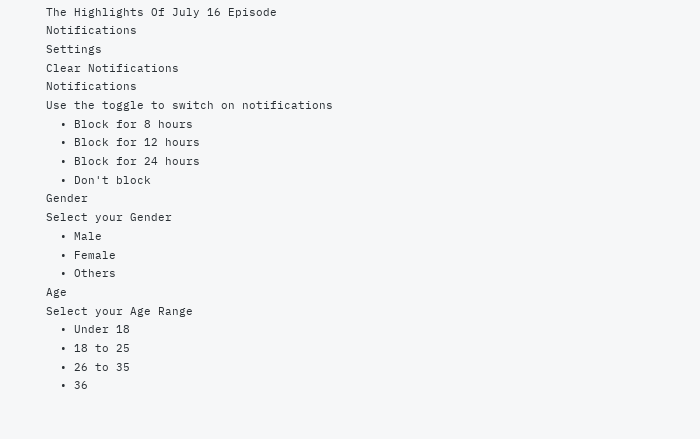The Highlights Of July 16 Episode
Notifications
Settings
Clear Notifications
Notifications
Use the toggle to switch on notifications
  • Block for 8 hours
  • Block for 12 hours
  • Block for 24 hours
  • Don't block
Gender
Select your Gender
  • Male
  • Female
  • Others
Age
Select your Age Range
  • Under 18
  • 18 to 25
  • 26 to 35
  • 36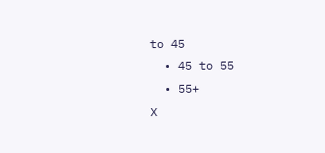to 45
  • 45 to 55
  • 55+
X